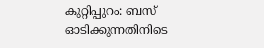കുറ്റിപ്പുറം: ബസ് ഓടിക്കുന്നതിനിടെ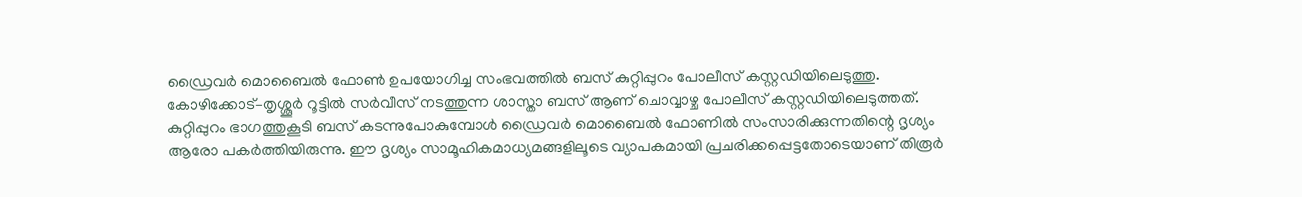ഡ്രൈവർ മൊബൈൽ ഫോൺ ഉപയോഗിച്ച സംഭവത്തിൽ ബസ് കുറ്റിപ്പുറം പോലീസ് കസ്റ്റഡിയിലെടുത്തു. കോഴിക്കോട്–തൃശ്ശൂർ റൂട്ടിൽ സർവീസ് നടത്തുന്ന ശാസ്താ ബസ് ആണ് ചൊവ്വാഴ്ച പോലീസ് കസ്റ്റഡിയിലെടുത്തത്.
കുറ്റിപ്പുറം ഭാഗത്തുകൂടി ബസ് കടന്നുപോകുമ്പോൾ ഡ്രൈവർ മൊബൈൽ ഫോണിൽ സംസാരിക്കുന്നതിന്റെ ദൃശ്യം ആരോ പകർത്തിയിരുന്നു. ഈ ദൃശ്യം സാമൂഹികമാധ്യമങ്ങളിലൂടെ വ്യാപകമായി പ്രചരിക്കപ്പെട്ടതോടെയാണ് തിരൂർ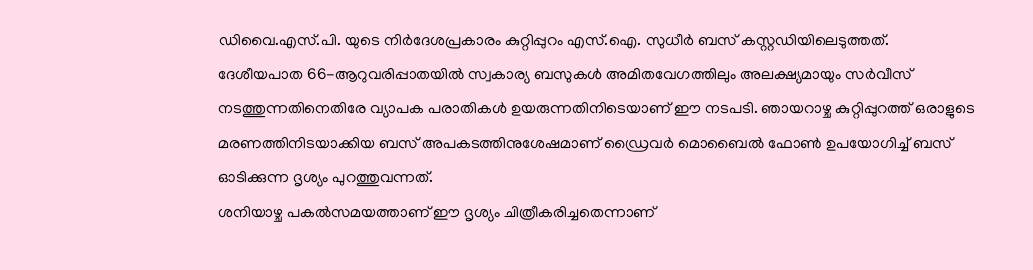ഡിവൈ.എസ്.പി. യുടെ നിർദേശപ്രകാരം കുറ്റിപ്പുറം എസ്.ഐ. സുധീർ ബസ് കസ്റ്റഡിയിലെടുത്തത്.
ദേശീയപാത 66-ആറുവരിപ്പാതയിൽ സ്വകാര്യ ബസുകൾ അമിതവേഗത്തിലും അലക്ഷ്യമായും സർവീസ് നടത്തുന്നതിനെതിരേ വ്യാപക പരാതികൾ ഉയരുന്നതിനിടെയാണ് ഈ നടപടി. ഞായറാഴ്ച കുറ്റിപ്പുറത്ത് ഒരാളുടെ മരണത്തിനിടയാക്കിയ ബസ് അപകടത്തിനുശേഷമാണ് ഡ്രൈവർ മൊബൈൽ ഫോൺ ഉപയോഗിച്ച് ബസ് ഓടിക്കുന്ന ദൃശ്യം പുറത്തുവന്നത്.
ശനിയാഴ്ച പകൽസമയത്താണ് ഈ ദൃശ്യം ചിത്രീകരിച്ചതെന്നാണ്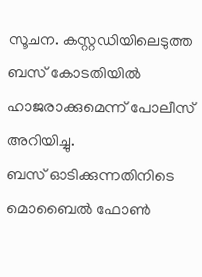സൂചന. കസ്റ്റഡിയിലെടുത്ത ബസ് കോടതിയിൽ ഹാജരാക്കുമെന്ന് പോലീസ് അറിയിച്ചു.
ബസ് ഓടിക്കുന്നതിനിടെ മൊബൈൽ ഫോൺ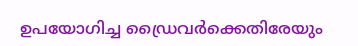ഉപയോഗിച്ച ഡ്രൈവർക്കെതിരേയും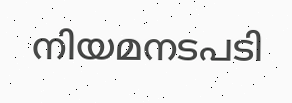നിയമനടപടി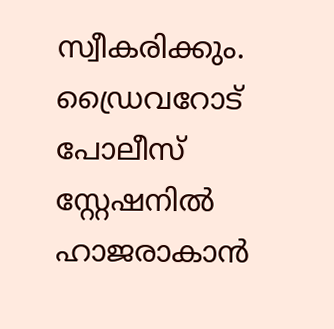സ്വീകരിക്കും.
ഡ്രൈവറോട് പോലീസ് സ്റ്റേഷനിൽ ഹാജരാകാൻ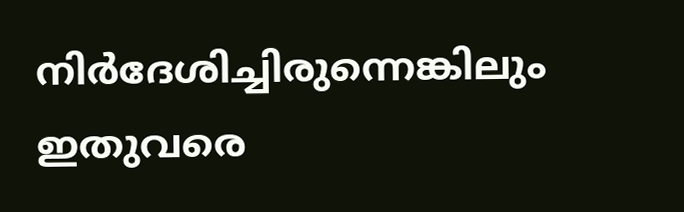നിർദേശിച്ചിരുന്നെങ്കിലും ഇതുവരെ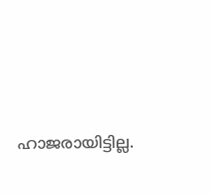ഹാജരായിട്ടില്ല.